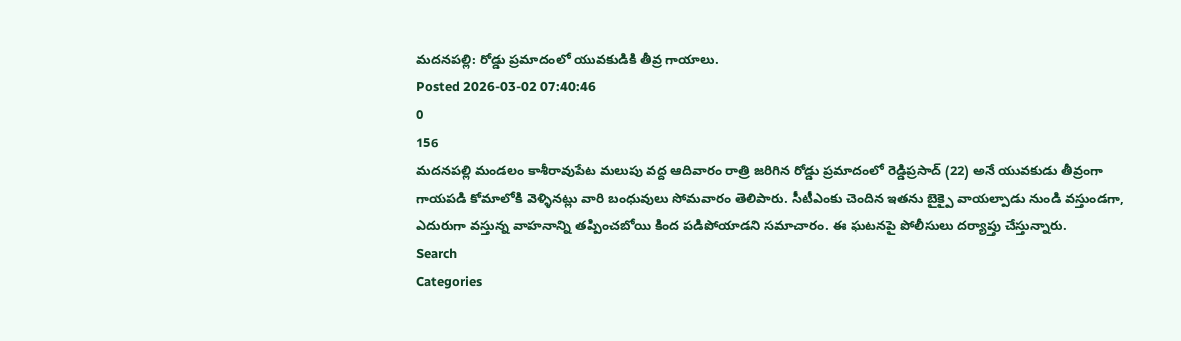మదనపల్లి: రోడ్డు ప్రమాదంలో యువకుడికి తీవ్ర గాయాలు.
Posted 2026-03-02 07:40:46
0
156
మదనపల్లి మండలం కాశీరావుపేట మలుపు వద్ద ఆదివారం రాత్రి జరిగిన రోడ్డు ప్రమాదంలో రెడ్డిప్రసాద్ (22) అనే యువకుడు తీవ్రంగా గాయపడి కోమాలోకి వెళ్ళినట్లు వారి బంధువులు సోమవారం తెలిపారు. సీటీఎంకు చెందిన ఇతను బైక్పై వాయల్పాడు నుండి వస్తుండగా, ఎదురుగా వస్తున్న వాహనాన్ని తప్పించబోయి కింద పడిపోయాడని సమాచారం. ఈ ఘటనపై పోలీసులు దర్యాప్తు చేస్తున్నారు.
Search
Categories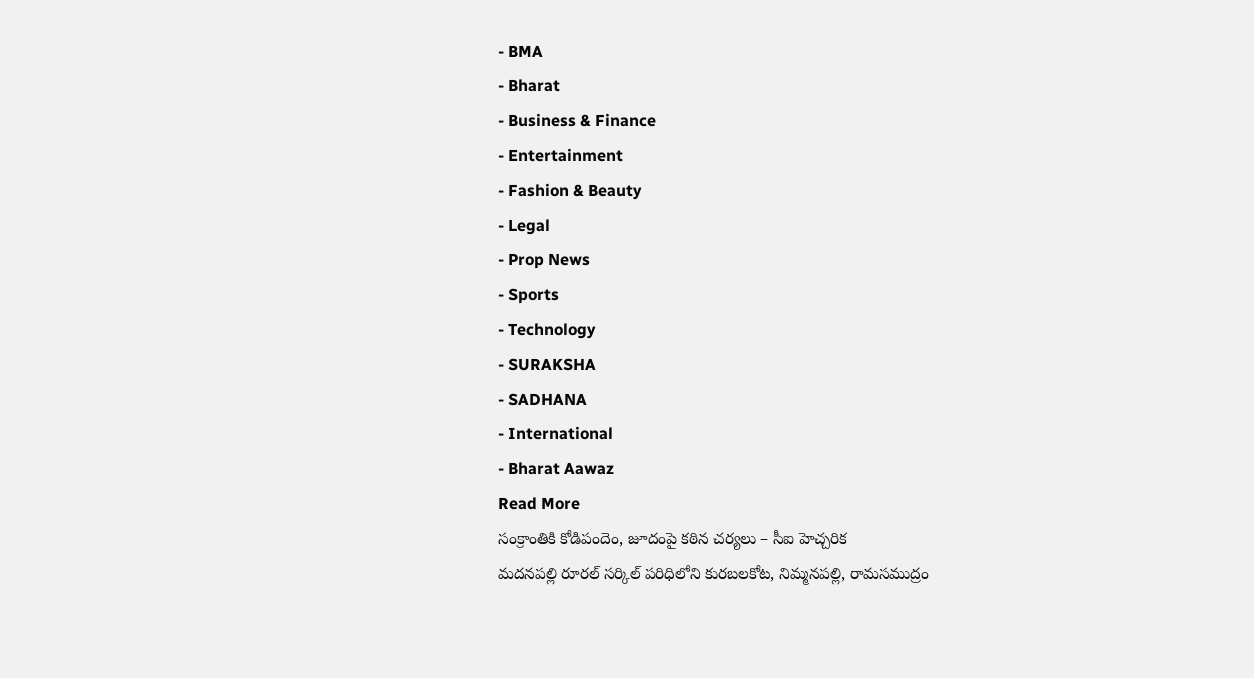- BMA
- Bharat
- Business & Finance
- Entertainment
- Fashion & Beauty
- Legal
- Prop News
- Sports
- Technology
- SURAKSHA
- SADHANA
- International
- Bharat Aawaz
Read More
సంక్రాంతికి కోడిపందెం, జూదంపై కఠిన చర్యలు – సీఐ హెచ్చరిక
మదనపల్లి రూరల్ సర్కిల్ పరిధిలోని కురబలకోట, నిమ్మనపల్లి, రామసముద్రం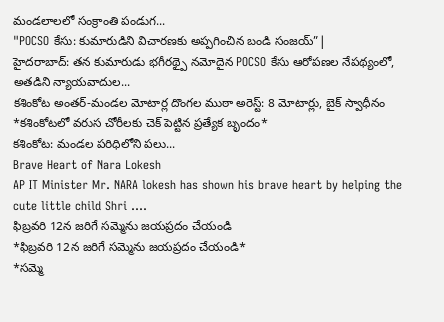మండలాలలో సంక్రాంతి పండుగ...
"POCSO కేసు: కుమారుడిని విచారణకు అప్పగించిన బండి సంజయ్”|
హైదరాబాద్: తన కుమారుడు భగీరథ్పై నమోదైన POCSO కేసు ఆరోపణల నేపథ్యంలో, అతడిని న్యాయవాదుల...
కశింకోట అంతర్-మండల మోటార్ల దొంగల ముఠా అరెస్ట్: 8 మోటార్లు, బైక్ స్వాధీనం
*కశింకోటలో వరుస చోరీలకు చెక్ పెట్టిన ప్రత్యేక బృందం*
కశింకోట: మండల పరిధిలోని పలు...
Brave Heart of Nara Lokesh
AP IT Minister Mr. NARA lokesh has shown his brave heart by helping the cute little child Shri ....
ఫిబ్రవరి 12న జరిగే సమ్మెను జయప్రదం చేయండి
*ఫిబ్రవరి 12న జరిగే సమ్మెను జయప్రదం చేయండి*
*సమ్మె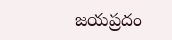జయప్రదం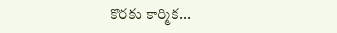కొరకు కార్మిక...